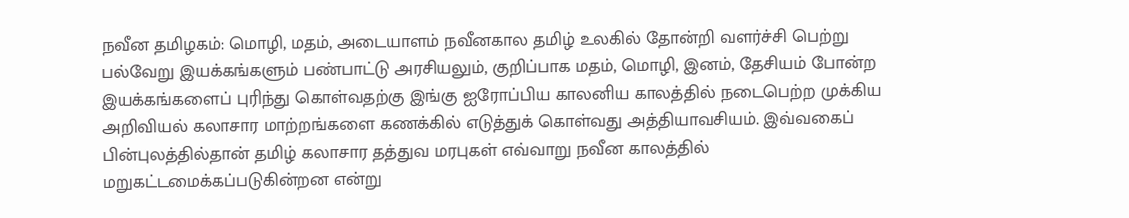நவீன தமிழகம்: மொழி, மதம், அடையாளம் நவீனகால தமிழ் உலகில் தோன்றி வளர்ச்சி பெற்று பல்வேறு இயக்கங்களும் பண்பாட்டு அரசியலும், குறிப்பாக மதம், மொழி, இனம், தேசியம் போன்ற இயக்கங்களைப் புரிந்து கொள்வதற்கு இங்கு ஐரோப்பிய காலனிய காலத்தில் நடைபெற்ற முக்கிய அறிவியல் கலாசார மாற்றங்களை கணக்கில் எடுத்துக் கொள்வது அத்தியாவசியம். இவ்வகைப் பின்புலத்தில்தான் தமிழ் கலாசார தத்துவ மரபுகள் எவ்வாறு நவீன காலத்தில் மறுகட்டமைக்கப்படுகின்றன என்று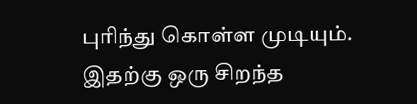புரிந்து கொள்ள முடியும். இதற்கு ஒரு சிறந்த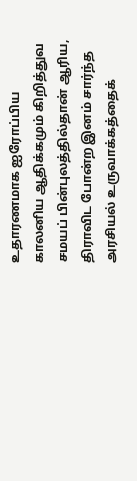உதாரணமாக ஐரோப்பிய காலனிய ஆதிக்கமும் கிறித்துவ சமயப் பின்புலத்தில்தான் ஆரிய, திராவிட போன்ற இனம் சார்ந்த அரசியல் உருவாக்கத்தைக்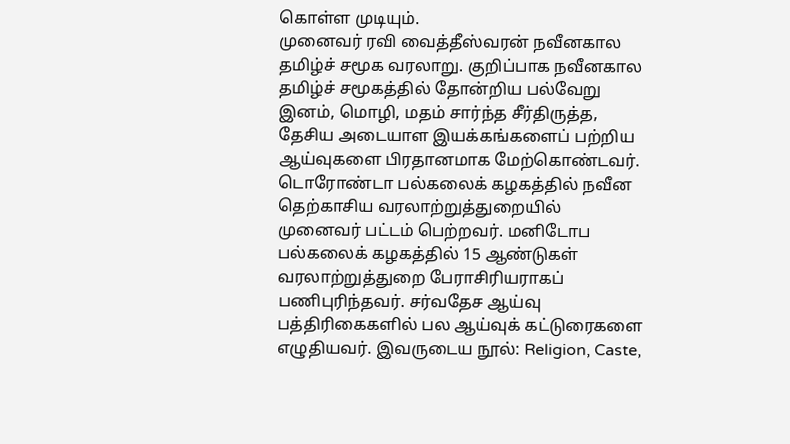கொள்ள முடியும்.
முனைவர் ரவி வைத்தீஸ்வரன் நவீனகால தமிழ்ச் சமூக வரலாறு. குறிப்பாக நவீனகால தமிழ்ச் சமூகத்தில் தோன்றிய பல்வேறு இனம், மொழி, மதம் சார்ந்த சீர்திருத்த, தேசிய அடையாள இயக்கங்களைப் பற்றிய ஆய்வுகளை பிரதானமாக மேற்கொண்டவர். டொரோண்டா பல்கலைக் கழகத்தில் நவீன தெற்காசிய வரலாற்றுத்துறையில் முனைவர் பட்டம் பெற்றவர். மனிடோப பல்கலைக் கழகத்தில் 15 ஆண்டுகள் வரலாற்றுத்துறை பேராசிரியராகப் பணிபுரிந்தவர். சர்வதேச ஆய்வு பத்திரிகைகளில் பல ஆய்வுக் கட்டுரைகளை எழுதியவர். இவருடைய நூல்: Religion, Caste,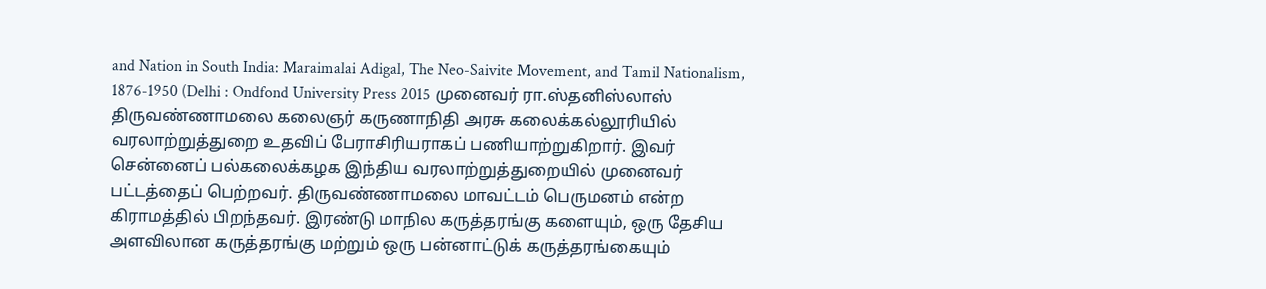and Nation in South India: Maraimalai Adigal, The Neo-Saivite Movement, and Tamil Nationalism, 1876-1950 (Delhi : Ondfond University Press 2015 முனைவர் ரா.ஸ்தனிஸ்லாஸ் திருவண்ணாமலை கலைஞர் கருணாநிதி அரசு கலைக்கல்லூரியில் வரலாற்றுத்துறை உதவிப் பேராசிரியராகப் பணியாற்றுகிறார். இவர் சென்னைப் பல்கலைக்கழக இந்திய வரலாற்றுத்துறையில் முனைவர் பட்டத்தைப் பெற்றவர். திருவண்ணாமலை மாவட்டம் பெருமனம் என்ற கிராமத்தில் பிறந்தவர். இரண்டு மாநில கருத்தரங்கு களையும், ஒரு தேசிய அளவிலான கருத்தரங்கு மற்றும் ஒரு பன்னாட்டுக் கருத்தரங்கையும்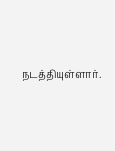நடத்தியுள்ளார்.